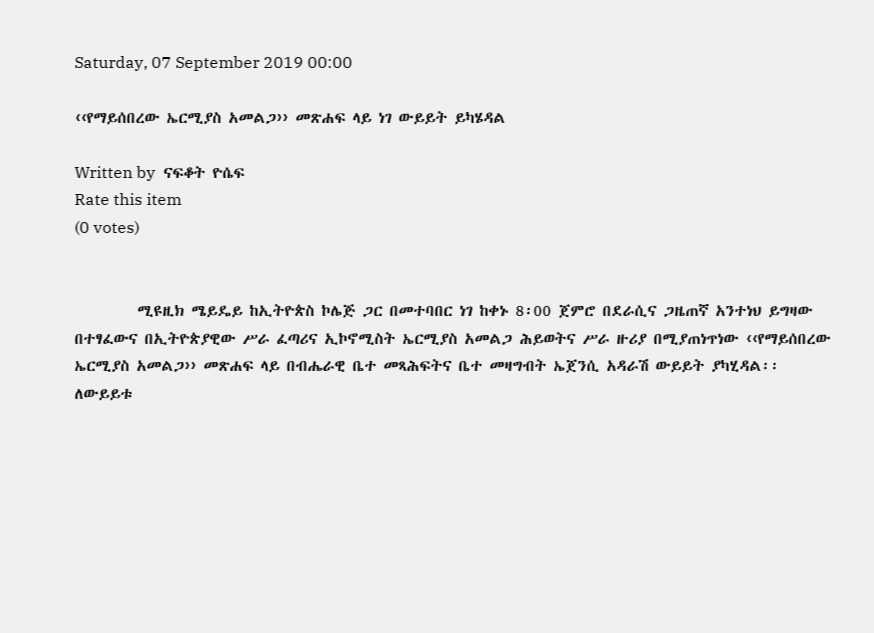Saturday, 07 September 2019 00:00

‹‹የማይሰበረው ኤርሚያስ አመልጋ›› መጽሐፍ ላይ ነገ ውይይት ይካሄዳል

Written by  ናፍቆት ዮሴፍ
Rate this item
(0 votes)


         ሚዩዚክ ሜይዴይ ከኢትዮጵስ ኮሌጅ ጋር በመተባበር ነገ ከቀኑ 8፡00 ጀምሮ በደራሲና ጋዜጠኛ አንተነህ ይግዛው በተፃፈውና በኢትዮጵያዊው ሥራ ፈጣሪና ኢኮኖሚስት ኤርሚያስ አመልጋ ሕይወትና ሥራ ዙሪያ በሚያጠነጥነው ‹‹የማይሰበረው ኤርሚያስ አመልጋ›› መጽሐፍ ላይ በብሔራዊ ቤተ መጻሕፍትና ቤተ መዛግብት ኤጀንሲ አዳራሽ ውይይት ያካሂዳል፡፡
ለውይይቱ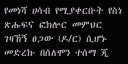የመነሻ ሀሳብ የሚያቀርቡት የስነ ጽሑፍና ፎክሎር መምህር ገዛኸኝ ፀጋው (ዶ/ር) ሲሆኑ መድረኩ በሰለሞን ተሰማ ጂ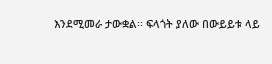እንደሚመራ ታውቋል፡፡ ፍላጎት ያለው በውይይቱ ላይ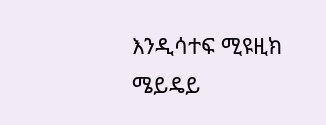እንዲሳተፍ ሚዩዚክ ሜይዴይ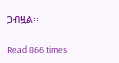ጋብዟል፡፡

Read 866 times